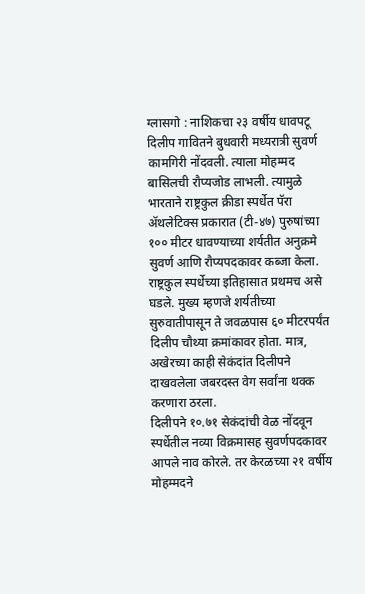ग्लासगो : नाशिकचा २३ वर्षीय धावपटू दिलीप गावितने बुधवारी मध्यरात्री सुवर्ण कामगिरी नोंदवली. त्याला मोहम्मद बासिलची रौप्यजोड लाभली. त्यामुळे भारताने राष्ट्रकुल क्रीडा स्पर्धेत पॅरा ॲथलेटिक्स प्रकारात (टी-४७) पुरुषांच्या १०० मीटर धावण्याच्या शर्यतीत अनुक्रमे सुवर्ण आणि रौप्यपदकावर कब्जा केला. राष्ट्रकुल स्पर्धेच्या इतिहासात प्रथमच असे घडले. मुख्य म्हणजे शर्यतीच्या सुरुवातीपासून ते जवळपास ६० मीटरपर्यंत दिलीप चौथ्या क्रमांकावर होता. मात्र, अखेरच्या काही सेकंदांत दिलीपने दाखवलेला जबरदस्त वेग सर्वांना थक्क करणारा ठरला.
दिलीपने १०.७१ सेकंदांची वेळ नोंदवून स्पर्धेतील नव्या विक्रमासह सुवर्णपदकावर आपले नाव कोरले. तर केरळच्या २१ वर्षीय मोहम्मदने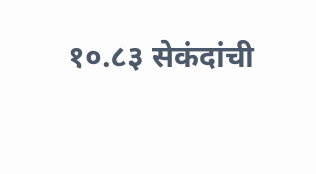१०.८३ सेकंदांची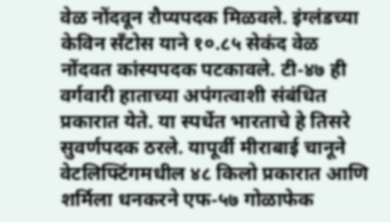वेळ नोंदवून रौप्यपदक मिळवले. इंग्लंडच्या केविन सँटोस याने १०.८५ सेकंद वेळ नोंदवत कांस्यपदक पटकावले. टी-४७ ही वर्गवारी हाताच्या अपंगत्वाशी संबंधित प्रकारात येते. या स्पर्धेत भारताचे हे तिसरे सुवर्णपदक ठरले. यापूर्वी मीराबाई चानूने वेटलिफ्टिंगमधील ४८ किलो प्रकारात आणि शर्मिला धनकरने एफ-५७ गोळाफेक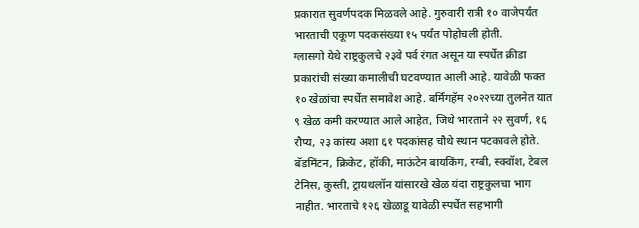प्रकारात सुवर्णपदक मिळवले आहे. गुरुवारी रात्री १० वाजेपर्यंत भारताची एकूण पदकसंख्या १५ पर्यंत पोहोचली होती.
ग्लासगो येथे राष्ट्रकुलचे २३वे पर्व रंगत असून या स्पर्धेत क्रीडा प्रकारांची संख्या कमालीची घटवण्यात आली आहे. यावेळी फक्त १० खेळांचा स्पर्धेत समावेश आहे. बर्मिंगहॅम २०२२च्या तुलनेत यात ९ खेळ कमी करण्यात आले आहेत, जिथे भारताने २२ सुवर्ण, १६ रौप्य, २३ कांस्य अशा ६१ पदकांसह चौथे स्थान पटकावले होते. बॅडमिंटन, क्रिकेट, हॉकी, माऊंटेन बायकिंग, रग्बी, स्क्वॉश, टेबल टेनिस, कुस्ती, ट्रायथलॉन यांसारखे खेळ यंदा राष्ट्रकुलचा भाग नाहीत. भारताचे १२६ खेळाडू यावेळी स्पर्धेत सहभागी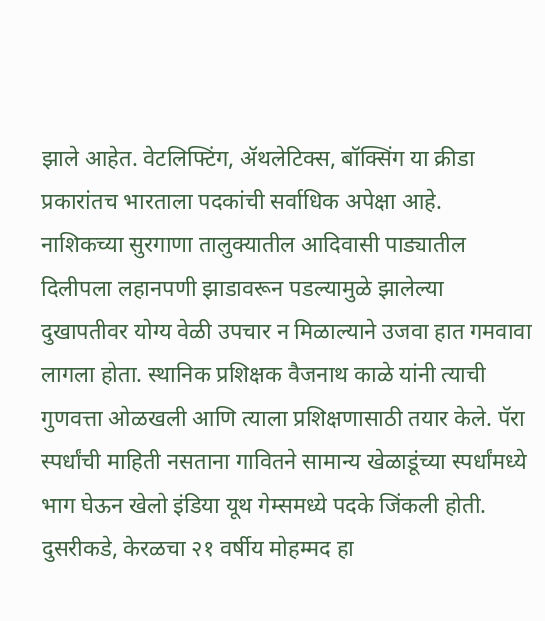झाले आहेत. वेटलिफ्टिंग, ॲथलेटिक्स, बॉक्सिंग या क्रीडा प्रकारांतच भारताला पदकांची सर्वाधिक अपेक्षा आहे.
नाशिकच्या सुरगाणा तालुक्यातील आदिवासी पाड्यातील दिलीपला लहानपणी झाडावरून पडल्यामुळे झालेल्या दुखापतीवर योग्य वेळी उपचार न मिळाल्याने उजवा हात गमवावा लागला होता. स्थानिक प्रशिक्षक वैजनाथ काळे यांनी त्याची गुणवत्ता ओळखली आणि त्याला प्रशिक्षणासाठी तयार केले. पॅरा स्पर्धांची माहिती नसताना गावितने सामान्य खेळाडूंच्या स्पर्धांमध्ये भाग घेऊन खेलो इंडिया यूथ गेम्समध्ये पदके जिंकली होती.
दुसरीकडे, केरळचा २१ वर्षीय मोहम्मद हा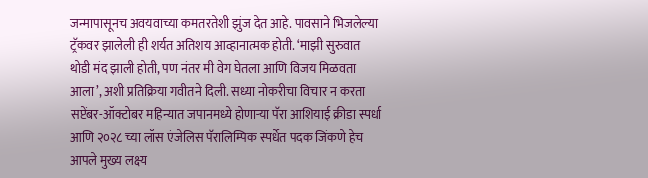जन्मापासूनच अवयवाच्या कमतरतेशी झुंज देत आहे. पावसाने भिजलेल्या ट्रॅकवर झालेली ही शर्यत अतिशय आव्हानात्मक होती. ‘माझी सुरुवात थोडी मंद झाली होती, पण नंतर मी वेग घेतला आणि विजय मिळवता आला’, अशी प्रतिक्रिया गवीतने दिली. सध्या नोकरीचा विचार न करता सप्टेंबर-ऑक्टोबर महिन्यात जपानमध्ये होणाऱ्या पॅरा आशियाई क्रीडा स्पर्धा आणि २०२८ च्या लॉस एंजेलिस पॅरालिम्पिक स्पर्धेत पदक जिंकणे हेच आपले मुख्य लक्ष्य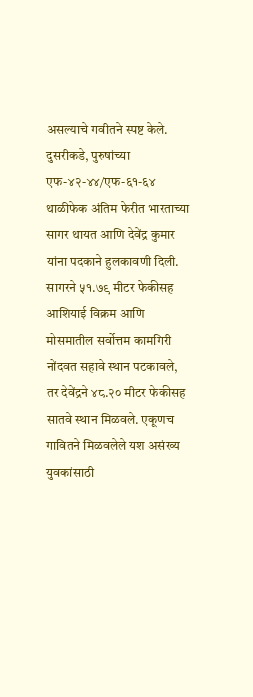असल्याचे गवीतने स्पष्ट केले.
दुसरीकडे, पुरुषांच्या एफ-४२-४४/एफ-६१-६४ थाळीफेक अंतिम फेरीत भारताच्या सागर थायत आणि देवेंद्र कुमार यांना पदकाने हुलकावणी दिली. सागरने ५१.७९ मीटर फेकीसह आशियाई विक्रम आणि मोसमातील सर्वोत्तम कामगिरी नोंदवत सहावे स्थान पटकावले, तर देवेंद्रने ४८.२० मीटर फेकीसह सातवे स्थान मिळवले. एकूणच गावितने मिळवलेले यश असंख्य युवकांसाठी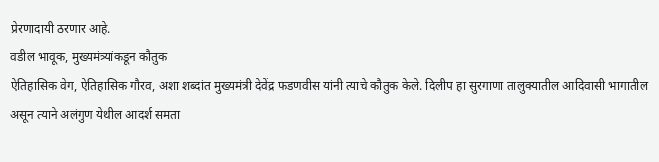प्रेरणादायी ठरणार आहे.
वडील भावूक, मुख्यमंत्र्यांकडून कौतुक
ऐतिहासिक वेग, ऐतिहासिक गौरव, अशा शब्दांत मुख्यमंत्री देवेंद्र फडणवीस यांनी त्याचे कौतुक केले. दिलीप हा सुरगाणा तालुक्यातील आदिवासी भागातील असून त्याने अलंगुण येथील आदर्श समता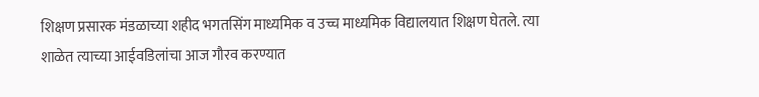शिक्षण प्रसारक मंडळाच्या शहीद भगतसिंग माध्यमिक व उच्च माध्यमिक विद्यालयात शिक्षण घेतले. त्या शाळेत त्याच्या आईवडिलांचा आज गौरव करण्यात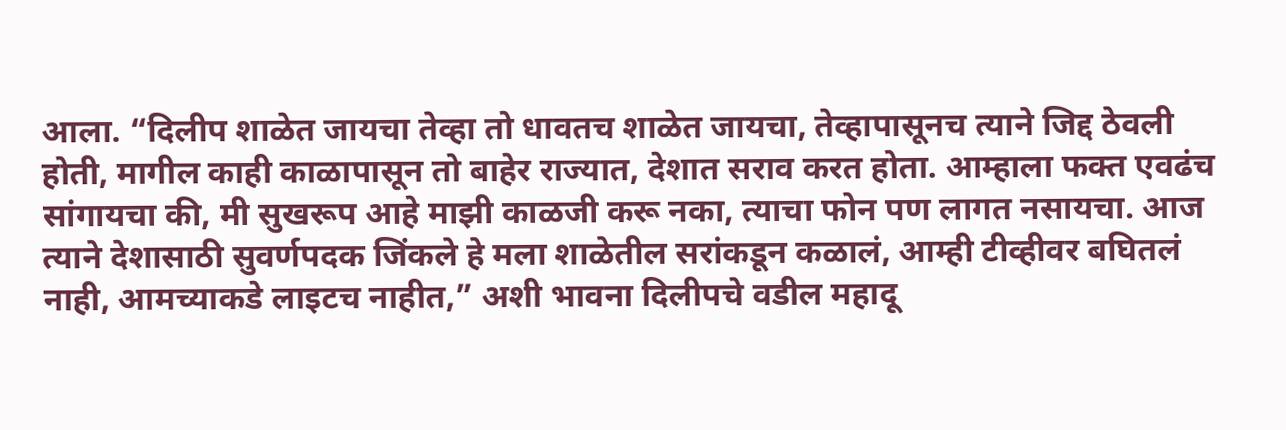आला. “दिलीप शाळेत जायचा तेव्हा तो धावतच शाळेत जायचा, तेव्हापासूनच त्याने जिद्द ठेवली होती, मागील काही काळापासून तो बाहेर राज्यात, देशात सराव करत होता. आम्हाला फक्त एवढंच सांगायचा की, मी सुखरूप आहे माझी काळजी करू नका, त्याचा फोन पण लागत नसायचा. आज त्याने देशासाठी सुवर्णपदक जिंकले हे मला शाळेतील सरांकडून कळालं, आम्ही टीव्हीवर बघितलं नाही, आमच्याकडे लाइटच नाहीत,” अशी भावना दिलीपचे वडील महादू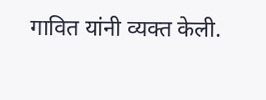गावित यांनी व्यक्त केली.